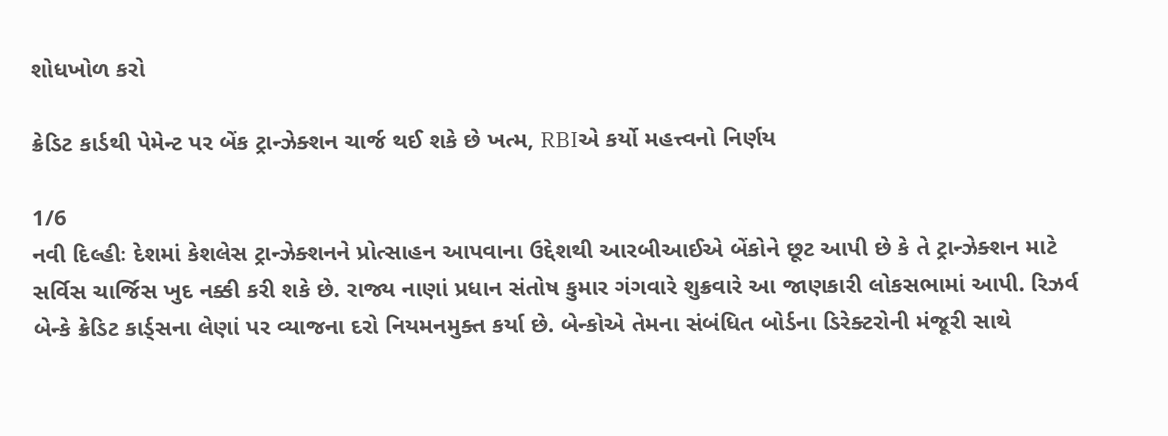શોધખોળ કરો

ક્રેડિટ કાર્ડથી પેમેન્ટ પર બેંક ટ્રાન્ઝેક્શન ચાર્જ થઈ શકે છે ખત્મ, RBIએ કર્યો મહત્ત્વનો નિર્ણય

1/6
નવી દિલ્હીઃ દેશમાં કેશલેસ ટ્રાન્ઝેક્શનને પ્રોત્સાહન આપવાના ઉદ્દેશથી આરબીઆઈએ બેંકોને છૂટ આપી છે કે તે ટ્રાન્ઝેક્શન માટે સર્વિસ ચાર્જિસ ખુદ નક્કી કરી શકે છે. રાજ્ય નાણાં પ્રધાન સંતોષ કુમાર ગંગવારે શુક્રવારે આ જાણકારી લોકસભામાં આપી. રિઝર્વ બેન્કે ક્રેડિટ કાર્ડ્સના લેણાં પર વ્યાજના દરો નિયમનમુક્ત કર્યા છે. બેન્કોએ તેમના સંબંધિત બોર્ડના ડિરેક્ટરોની મંજૂરી સાથે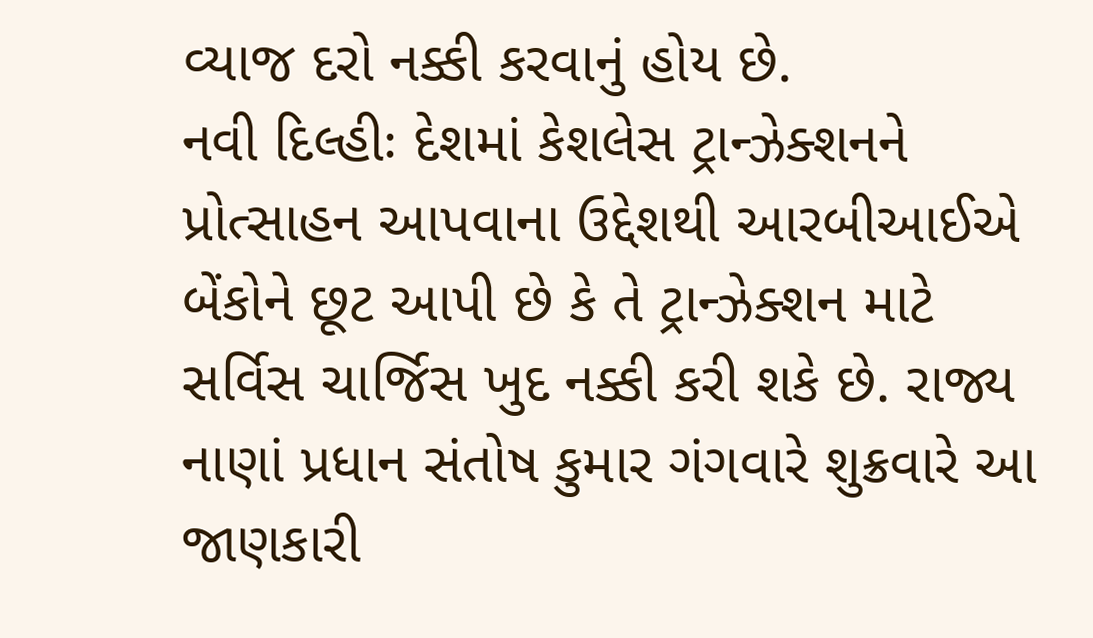વ્યાજ દરો નક્કી કરવાનું હોય છે.
નવી દિલ્હીઃ દેશમાં કેશલેસ ટ્રાન્ઝેક્શનને પ્રોત્સાહન આપવાના ઉદ્દેશથી આરબીઆઈએ બેંકોને છૂટ આપી છે કે તે ટ્રાન્ઝેક્શન માટે સર્વિસ ચાર્જિસ ખુદ નક્કી કરી શકે છે. રાજ્ય નાણાં પ્રધાન સંતોષ કુમાર ગંગવારે શુક્રવારે આ જાણકારી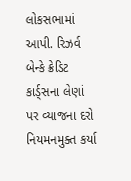લોકસભામાં આપી. રિઝર્વ બેન્કે ક્રેડિટ કાર્ડ્સના લેણાં પર વ્યાજના દરો નિયમનમુક્ત કર્યા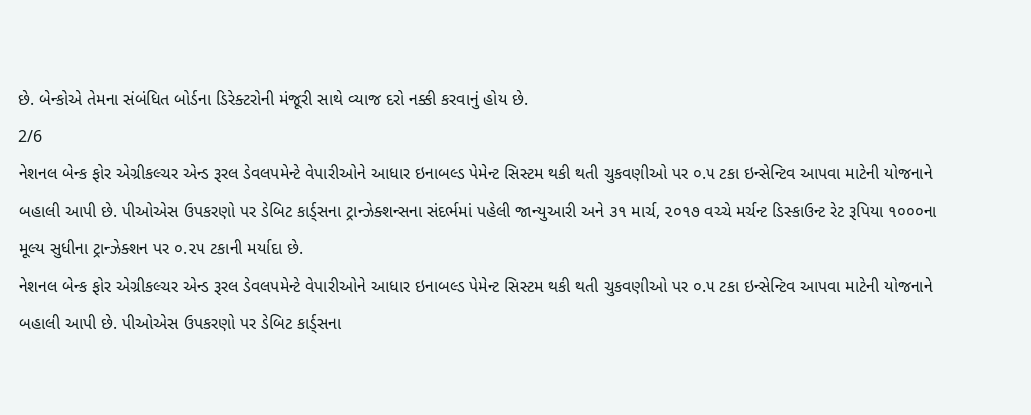છે. બેન્કોએ તેમના સંબંધિત બોર્ડના ડિરેક્ટરોની મંજૂરી સાથે વ્યાજ દરો નક્કી કરવાનું હોય છે.
2/6
નેશનલ બેન્ક ફોર એગ્રીકલ્ચર એન્ડ રૂરલ ડેવલપમેન્ટે વેપારીઓને આધાર ઇનાબલ્ડ પેમેન્ટ સિસ્ટમ થકી થતી ચુકવણીઓ પર ૦.૫ ટકા ઇન્સેન્ટિવ આપવા માટેની યોજનાને બહાલી આપી છે. પીઓએસ ઉપકરણો પર ડેબિટ કાર્ડ્સના ટ્રાન્ઝેક્શન્સના સંદર્ભમાં પહેલી જાન્યુઆરી અને ૩૧ માર્ચ, ૨૦૧૭ વચ્ચે મર્ચન્ટ ડિસ્કાઉન્ટ રેટ રૂપિયા ૧૦૦૦ના મૂલ્ય સુધીના ટ્રાન્ઝેક્શન પર ૦.૨૫ ટકાની મર્યાદા છે.
નેશનલ બેન્ક ફોર એગ્રીકલ્ચર એન્ડ રૂરલ ડેવલપમેન્ટે વેપારીઓને આધાર ઇનાબલ્ડ પેમેન્ટ સિસ્ટમ થકી થતી ચુકવણીઓ પર ૦.૫ ટકા ઇન્સેન્ટિવ આપવા માટેની યોજનાને બહાલી આપી છે. પીઓએસ ઉપકરણો પર ડેબિટ કાર્ડ્સના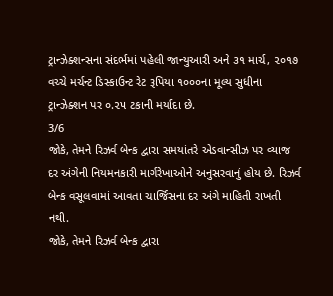ટ્રાન્ઝેક્શન્સના સંદર્ભમાં પહેલી જાન્યુઆરી અને ૩૧ માર્ચ, ૨૦૧૭ વચ્ચે મર્ચન્ટ ડિસ્કાઉન્ટ રેટ રૂપિયા ૧૦૦૦ના મૂલ્ય સુધીના ટ્રાન્ઝેક્શન પર ૦.૨૫ ટકાની મર્યાદા છે.
3/6
જોકે, તેમને રિઝર્વ બેન્ક દ્વારા સમયાંતરે એડવાન્સીઝ પર વ્યાજ દર અંગેની નિયમનકારી માર્ગરેખાઓને અનુસરવાનું હોય છે. રિઝર્વ બેન્ક વસૂલવામાં આવતા ચાર્જિસના દર અંગે માહિતી રાખતી નથી.
જોકે, તેમને રિઝર્વ બેન્ક દ્વારા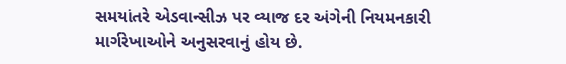સમયાંતરે એડવાન્સીઝ પર વ્યાજ દર અંગેની નિયમનકારી માર્ગરેખાઓને અનુસરવાનું હોય છે.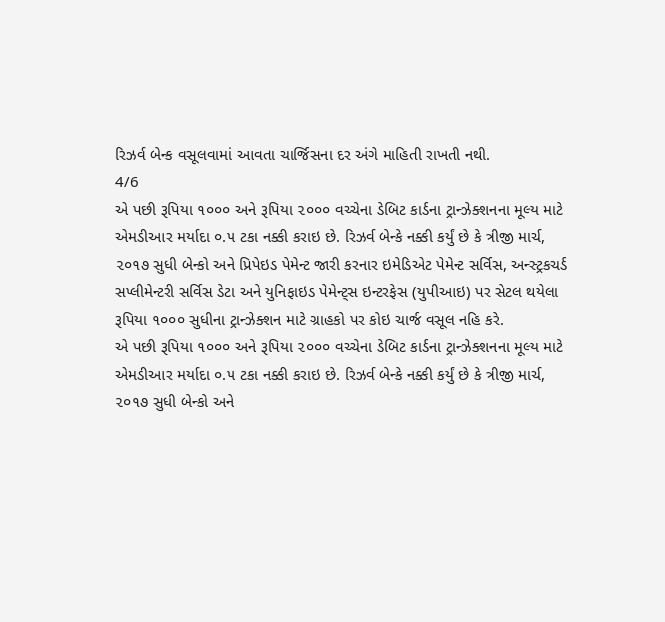રિઝર્વ બેન્ક વસૂલવામાં આવતા ચાર્જિસના દર અંગે માહિતી રાખતી નથી.
4/6
એ પછી રૂપિયા ૧૦૦૦ અને રૂપિયા ૨૦૦૦ વચ્ચેના ડેબિટ કાર્ડના ટ્રાન્ઝેક્શનના મૂલ્ય માટે એમડીઆર મર્યાદા ૦.૫ ટકા નક્કી કરાઇ છે. રિઝર્વ બેન્કે નક્કી કર્યું છે કે ત્રીજી માર્ચ, ૨૦૧૭ સુધી બેન્કો અને પ્રિપેઇડ પેમેન્ટ જારી કરનાર ઇમેડિએટ પેમેન્ટ સર્વિસ, અન્સ્ટ્રકચર્ડ સપ્લીમેન્ટરી સર્વિસ ડેટા અને યુનિફાઇડ પેમેન્ટ્સ ઇન્ટરફેસ (યુપીઆઇ) પર સેટલ થયેલા રૂપિયા ૧૦૦૦ સુધીના ટ્રાન્ઝેક્શન માટે ગ્રાહકો પર કોઇ ચાર્જ વસૂલ નહિ કરે.
એ પછી રૂપિયા ૧૦૦૦ અને રૂપિયા ૨૦૦૦ વચ્ચેના ડેબિટ કાર્ડના ટ્રાન્ઝેક્શનના મૂલ્ય માટે એમડીઆર મર્યાદા ૦.૫ ટકા નક્કી કરાઇ છે. રિઝર્વ બેન્કે નક્કી કર્યું છે કે ત્રીજી માર્ચ, ૨૦૧૭ સુધી બેન્કો અને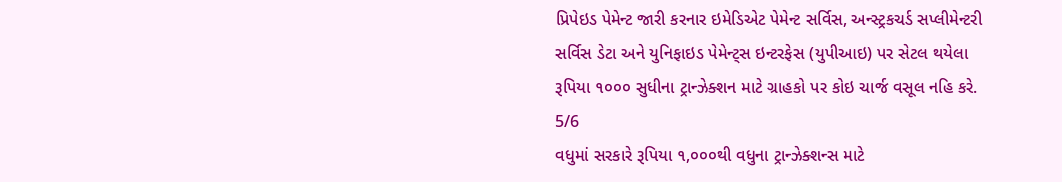પ્રિપેઇડ પેમેન્ટ જારી કરનાર ઇમેડિએટ પેમેન્ટ સર્વિસ, અન્સ્ટ્રકચર્ડ સપ્લીમેન્ટરી સર્વિસ ડેટા અને યુનિફાઇડ પેમેન્ટ્સ ઇન્ટરફેસ (યુપીઆઇ) પર સેટલ થયેલા રૂપિયા ૧૦૦૦ સુધીના ટ્રાન્ઝેક્શન માટે ગ્રાહકો પર કોઇ ચાર્જ વસૂલ નહિ કરે.
5/6
વધુમાં સરકારે રૂપિયા ૧,૦૦૦થી વધુના ટ્રાન્ઝેક્શન્સ માટે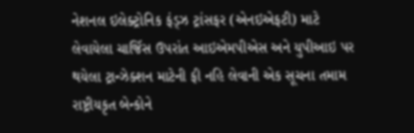નેશનલ ઇલેક્ટ્રોનિક ફંડ્ઝ ટ્રાંસફર (એનઇએફટી) માટે લેવાયેલા ચાર્જિસ ઉપરાંત આઇએમપીએસ અને યુપીઆઇ પર થયેલા ટ્રાન્ઝેક્શન માટેની ફી નહિ લેવાની એક સૂચના તમામ રાષ્ટ્રીયકૃત બેન્કોને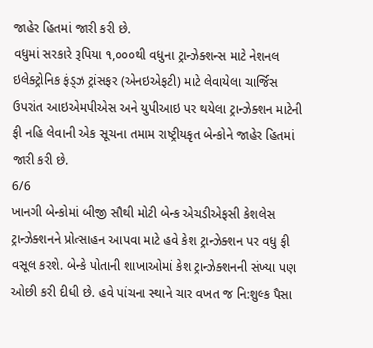જાહેર હિતમાં જારી કરી છે.
વધુમાં સરકારે રૂપિયા ૧,૦૦૦થી વધુના ટ્રાન્ઝેક્શન્સ માટે નેશનલ ઇલેક્ટ્રોનિક ફંડ્ઝ ટ્રાંસફર (એનઇએફટી) માટે લેવાયેલા ચાર્જિસ ઉપરાંત આઇએમપીએસ અને યુપીઆઇ પર થયેલા ટ્રાન્ઝેક્શન માટેની ફી નહિ લેવાની એક સૂચના તમામ રાષ્ટ્રીયકૃત બેન્કોને જાહેર હિતમાં જારી કરી છે.
6/6
ખાનગી બેન્કોમાં બીજી સૌથી મોટી બેન્ક એચડીએફસી કેશલેસ ટ્રાન્ઝેક્શનને પ્રોત્સાહન આપવા માટે હવે કેશ ટ્રાન્ઝેક્શન પર વધુ ફી વસૂલ કરશે. બેન્કે પોતાની શાખાઓમાં કેશ ટ્રાન્ઝેક્શનની સંખ્યા પણ ઓછી કરી દીધી છે. હવે પાંચના સ્થાને ચાર વખત જ નિ:શુલ્ક પૈસા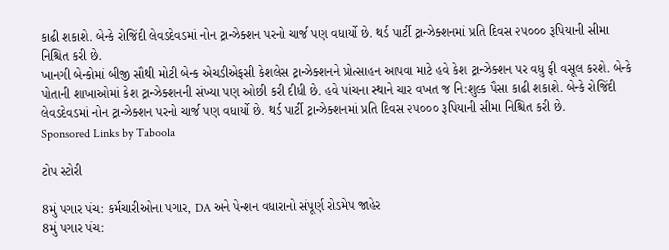કાઢી શકાશે. બેન્કે રોજિંદી લેવડદેવડમાં નોન ટ્રાન્ઝેક્શન પરનો ચાર્જ પણ વધાર્યો છે. થર્ડ પાર્ટી ટ્રાન્ઝેક્શનમાં પ્રતિ દિવસ ૨૫૦૦૦ રૂપિયાની સીમા નિશ્ચિત કરી છે.
ખાનગી બેન્કોમાં બીજી સૌથી મોટી બેન્ક એચડીએફસી કેશલેસ ટ્રાન્ઝેક્શનને પ્રોત્સાહન આપવા માટે હવે કેશ ટ્રાન્ઝેક્શન પર વધુ ફી વસૂલ કરશે. બેન્કે પોતાની શાખાઓમાં કેશ ટ્રાન્ઝેક્શનની સંખ્યા પણ ઓછી કરી દીધી છે. હવે પાંચના સ્થાને ચાર વખત જ નિ:શુલ્ક પૈસા કાઢી શકાશે. બેન્કે રોજિંદી લેવડદેવડમાં નોન ટ્રાન્ઝેક્શન પરનો ચાર્જ પણ વધાર્યો છે. થર્ડ પાર્ટી ટ્રાન્ઝેક્શનમાં પ્રતિ દિવસ ૨૫૦૦૦ રૂપિયાની સીમા નિશ્ચિત કરી છે.
Sponsored Links by Taboola

ટોપ સ્ટોરી

8મું પગાર પંચ: કર્મચારીઓના પગાર, DA અને પેન્શન વધારાનો સંપૂર્ણ રોડમેપ જાહેર
8મું પગાર પંચ: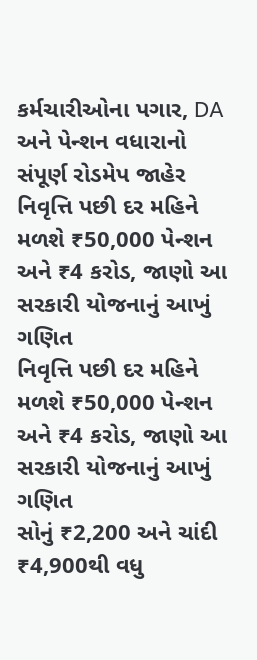કર્મચારીઓના પગાર, DA અને પેન્શન વધારાનો સંપૂર્ણ રોડમેપ જાહેર
નિવૃત્તિ પછી દર મહિને મળશે ₹50,000 પેન્શન અને ₹4 કરોડ, જાણો આ સરકારી યોજનાનું આખું ગણિત
નિવૃત્તિ પછી દર મહિને મળશે ₹50,000 પેન્શન અને ₹4 કરોડ, જાણો આ સરકારી યોજનાનું આખું ગણિત
સોનું ₹2,200 અને ચાંદી ₹4,900થી વધુ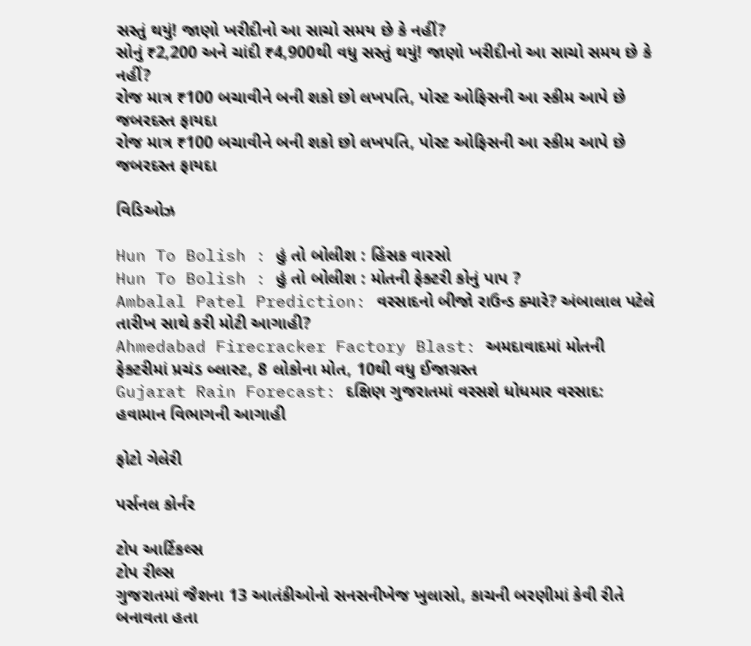સસ્તું થયું! જાણો ખરીદીનો આ સાચો સમય છે કે નહીં?
સોનું ₹2,200 અને ચાંદી ₹4,900થી વધુ સસ્તું થયું! જાણો ખરીદીનો આ સાચો સમય છે કે નહીં?
રોજ માત્ર ₹100 બચાવીને બની શકો છો લખપતિ, પોસ્ટ ઓફિસની આ સ્કીમ આપે છે જબરદસ્ત ફાયદા
રોજ માત્ર ₹100 બચાવીને બની શકો છો લખપતિ, પોસ્ટ ઓફિસની આ સ્કીમ આપે છે જબરદસ્ત ફાયદા

વિડિઓઝ

Hun To Bolish : હું તો બોલીશ : હિંસક વારસો
Hun To Bolish : હું તો બોલીશ : મોતની ફેક્ટરી કોનું પાપ ?
Ambalal Patel Prediction: વરસાદનો બીજો રાઉન્ડ ક્યારે? અંબાલાલ પટેલે તારીખ સાથે કરી મોટી આગાહી?
Ahmedabad Firecracker Factory Blast: અમદાવાદમાં મોતની ફેક્ટરીમાં પ્રચંડ બ્લાસ્ટ, 8 લોકોના મોત, 10થી વધુ ઈજાગ્રસ્ત
Gujarat Rain Forecast: દક્ષિણ ગુજરાતમાં વરસશે ધોધમાર વરસાદ: હવામાન વિભાગની આગાહી

ફોટો ગેલેરી

પર્સનલ કોર્નર

ટોપ આર્ટિકલ્સ
ટોપ રીલ્સ
ગુજરાતમાં જૈશના 13 આતંકીઓનો સનસનીખેજ ખુલાસો, કાચની બરણીમાં કેવી રીતે બનાવતા હતા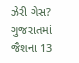ઝેરી ગેસ?
ગુજરાતમાં જૈશના 13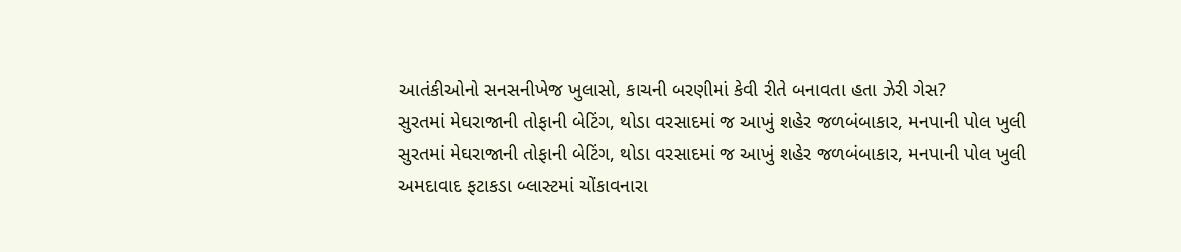આતંકીઓનો સનસનીખેજ ખુલાસો, કાચની બરણીમાં કેવી રીતે બનાવતા હતા ઝેરી ગેસ?
સુરતમાં મેઘરાજાની તોફાની બેટિંગ, થોડા વરસાદમાં જ આખું શહેર જળબંબાકાર, મનપાની પોલ ખુલી
સુરતમાં મેઘરાજાની તોફાની બેટિંગ, થોડા વરસાદમાં જ આખું શહેર જળબંબાકાર, મનપાની પોલ ખુલી
અમદાવાદ ફટાકડા બ્લાસ્ટમાં ચોંકાવનારા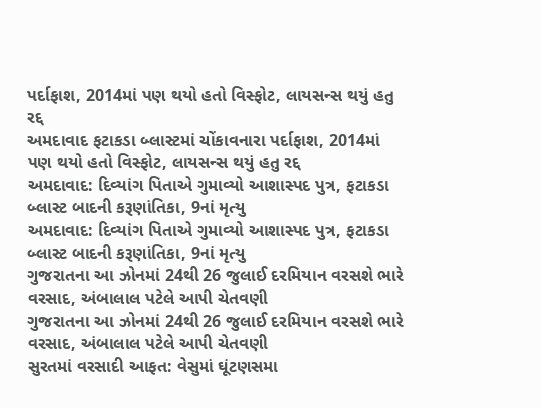પર્દાફાશ, 2014માં પણ થયો હતો વિસ્ફોટ, લાયસન્સ થયું હતુ રદ્દ
અમદાવાદ ફટાકડા બ્લાસ્ટમાં ચોંકાવનારા પર્દાફાશ, 2014માં પણ થયો હતો વિસ્ફોટ, લાયસન્સ થયું હતુ રદ્દ
અમદાવાદ: દિવ્યાંગ પિતાએ ગુમાવ્યો આશાસ્પદ પુત્ર, ફટાકડા બ્લાસ્ટ બાદની કરૂણાંતિકા, 9નાં મૃત્યુ
અમદાવાદ: દિવ્યાંગ પિતાએ ગુમાવ્યો આશાસ્પદ પુત્ર, ફટાકડા બ્લાસ્ટ બાદની કરૂણાંતિકા, 9નાં મૃત્યુ
ગુજરાતના આ ઝોનમાં 24થી 26 જુલાઈ દરમિયાન વરસશે ભારે વરસાદ, અંબાલાલ પટેલે આપી ચેતવણી
ગુજરાતના આ ઝોનમાં 24થી 26 જુલાઈ દરમિયાન વરસશે ભારે વરસાદ, અંબાલાલ પટેલે આપી ચેતવણી
સુરતમાં વરસાદી આફત: વેસુમાં ઘૂંટણસમા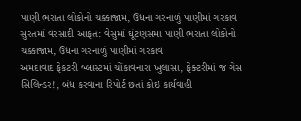પાણી ભરાતા લોકોનો ચક્કાજામ, ઉધના ગરનાળું પાણીમાં ગરકાવ
સુરતમાં વરસાદી આફત: વેસુમાં ઘૂંટણસમા પાણી ભરાતા લોકોનો ચક્કાજામ, ઉધના ગરનાળું પાણીમાં ગરકાવ
અમદાવાદ ફેકટરી બ્લાસ્ટમાં ચોંકાવનારા ખુલાસા, ફેક્ટરીમાં જ ગેસ સિલિન્ડર!, બંધ કરવાના રિપોર્ટ છતાં કોઇ કાર્યવાહી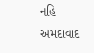નહિ
અમદાવાદ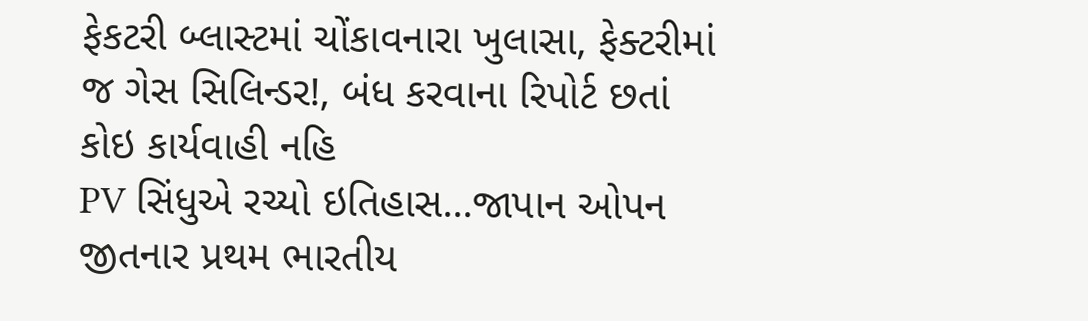ફેકટરી બ્લાસ્ટમાં ચોંકાવનારા ખુલાસા, ફેક્ટરીમાં જ ગેસ સિલિન્ડર!, બંધ કરવાના રિપોર્ટ છતાં કોઇ કાર્યવાહી નહિ
PV સિંધુએ રચ્યો ઇતિહાસ...જાપાન ઓપન જીતનાર પ્રથમ ભારતીય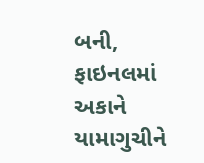બની, ફાઇનલમાં અકાને યામાગુચીને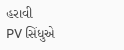હરાવી
PV સિંધુએ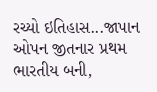રચ્યો ઇતિહાસ...જાપાન ઓપન જીતનાર પ્રથમ ભારતીય બની,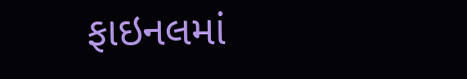ફાઇનલમાં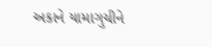અકાને યામાગુચીને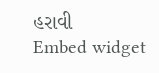હરાવી
Embed widget